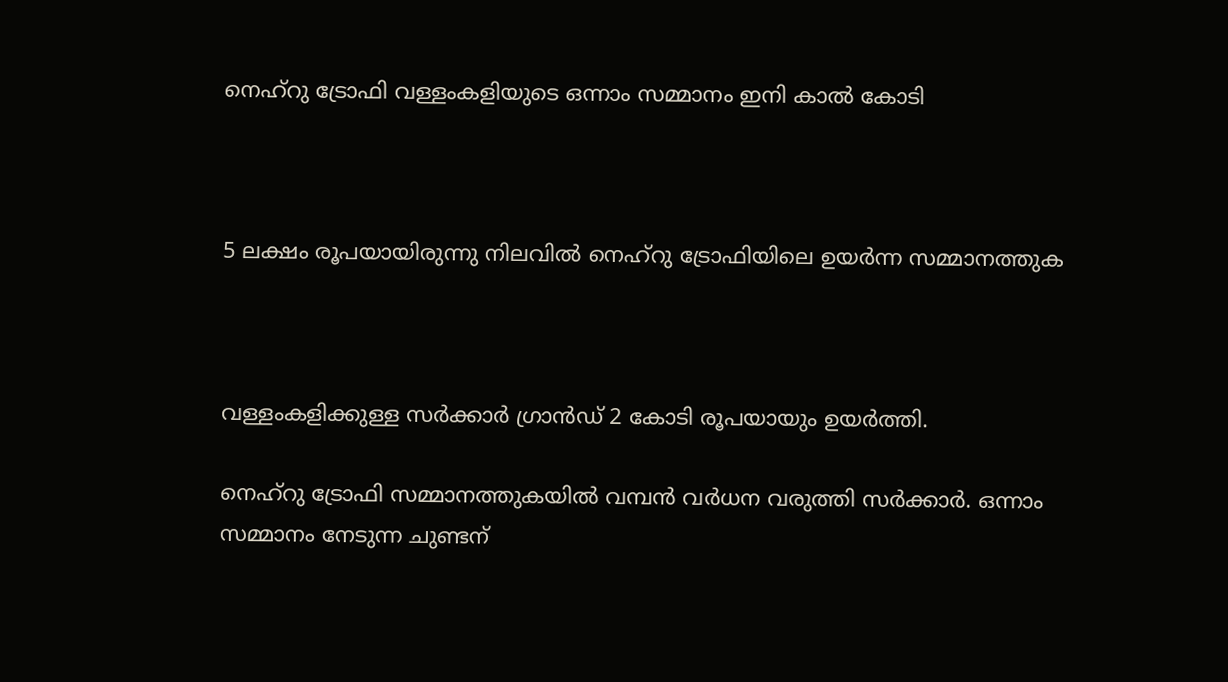നെഹ്‌റു ട്രോഫി വള്ളംകളിയുടെ ഒന്നാം സമ്മാനം ഇനി കാല്‍ കോടി



5 ലക്ഷം രൂപയായിരുന്നു നിലവില്‍ നെഹ്റു ട്രോഫിയിലെ ഉയര്‍ന്ന സമ്മാനത്തുക



വള്ളംകളിക്കുള്ള സര്‍ക്കാര്‍ ഗ്രാന്‍ഡ് 2 കോടി രൂപയായും ഉയര്‍ത്തി.

നെഹ്റു ട്രോഫി സമ്മാനത്തുകയില്‍ വമ്പന്‍ വര്‍ധന വരുത്തി സര്‍ക്കാര്‍. ഒന്നാം സമ്മാനം നേടുന്ന ചുണ്ടന്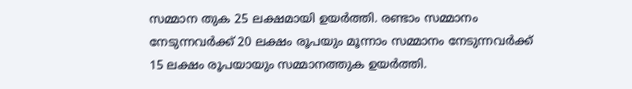സമ്മാന തുക 25 ലക്ഷമായി ഉയര്‍ത്തി. രണ്ടാം സമ്മാനം നേടുന്നവര്‍ക്ക് 20 ലക്ഷം രൂപയും മൂന്നാം സമ്മാനം നേടുന്നവര്‍ക്ക് 15 ലക്ഷം രൂപയായും സമ്മാനത്തുക ഉയര്‍ത്തി.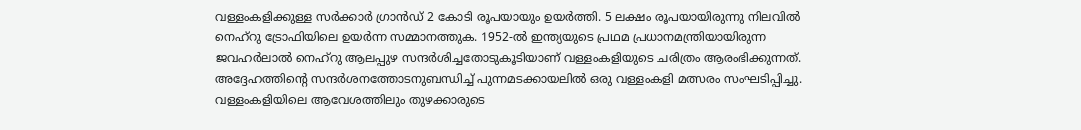വള്ളംകളിക്കുള്ള സര്‍ക്കാര്‍ ഗ്രാന്‍ഡ് 2 കോടി രൂപയായും ഉയര്‍ത്തി. 5 ലക്ഷം രൂപയായിരുന്നു നിലവില്‍ നെഹ്റു ട്രോഫിയിലെ ഉയര്‍ന്ന സമ്മാനത്തുക. 1952-ല്‍ ഇന്ത്യയുടെ പ്രഥമ പ്രധാനമന്ത്രിയായിരുന്ന ജവഹര്‍ലാല്‍ നെഹ്‌റു ആലപ്പുഴ സന്ദര്‍ശിച്ചതോടുകൂടിയാണ് വള്ളംകളിയുടെ ചരിത്രം ആരംഭിക്കുന്നത്. അദ്ദേഹത്തിന്റെ സന്ദര്‍ശനത്തോടനുബന്ധിച്ച് പുന്നമടക്കായലില്‍ ഒരു വള്ളംകളി മത്സരം സംഘടിപ്പിച്ചു. വള്ളംകളിയിലെ ആവേശത്തിലും തുഴക്കാരുടെ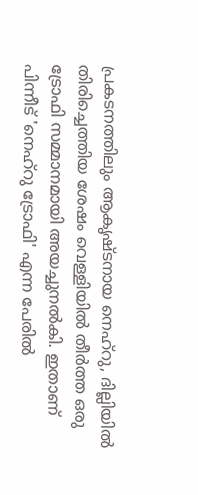പ്രകടനത്തിലും ആകൃഷ്ടനായ നെഹ്‌റു, ദില്ലിയില്‍ തിരിച്ചെത്തിയ ശേഷം വെള്ളിയില്‍ തീര്‍ത്ത ഒരു ട്രോഫി സമ്മാനമായി അയച്ചുനല്‍കി. ഇതാണ് പിന്നീട് 'നെഹ്‌റു ട്രോഫി' എന്ന പേരില്‍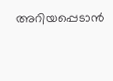അറിയപ്പെടാന്‍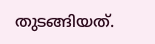തുടങ്ങിയത്.